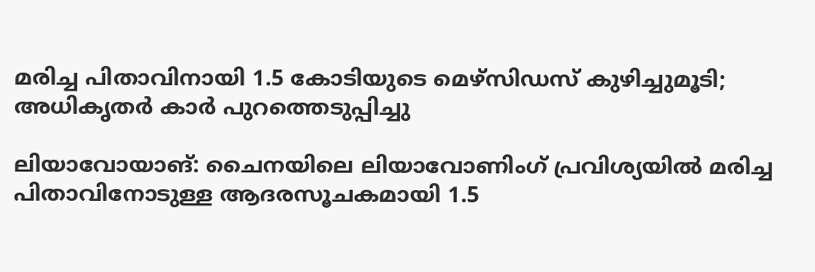മരിച്ച പിതാവിനായി 1.5 കോടിയുടെ മെഴ്‌സിഡസ് കുഴിച്ചുമൂടി; അധികൃതര്‍ കാര്‍ പുറത്തെടുപ്പിച്ചു

ലിയാവോയാങ്: ചൈനയിലെ ലിയാവോണിംഗ് പ്രവിശ്യയില്‍ മരിച്ച പിതാവിനോടുള്ള ആദരസൂചകമായി 1.5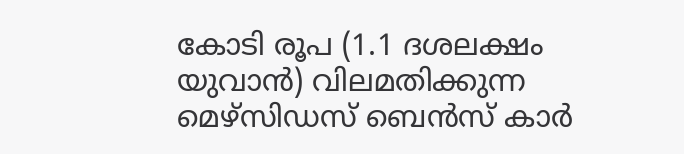കോടി രൂപ (1.1 ദശലക്ഷം യുവാൻ) വിലമതിക്കുന്ന മെഴ്‌സിഡസ് ബെൻസ് കാർ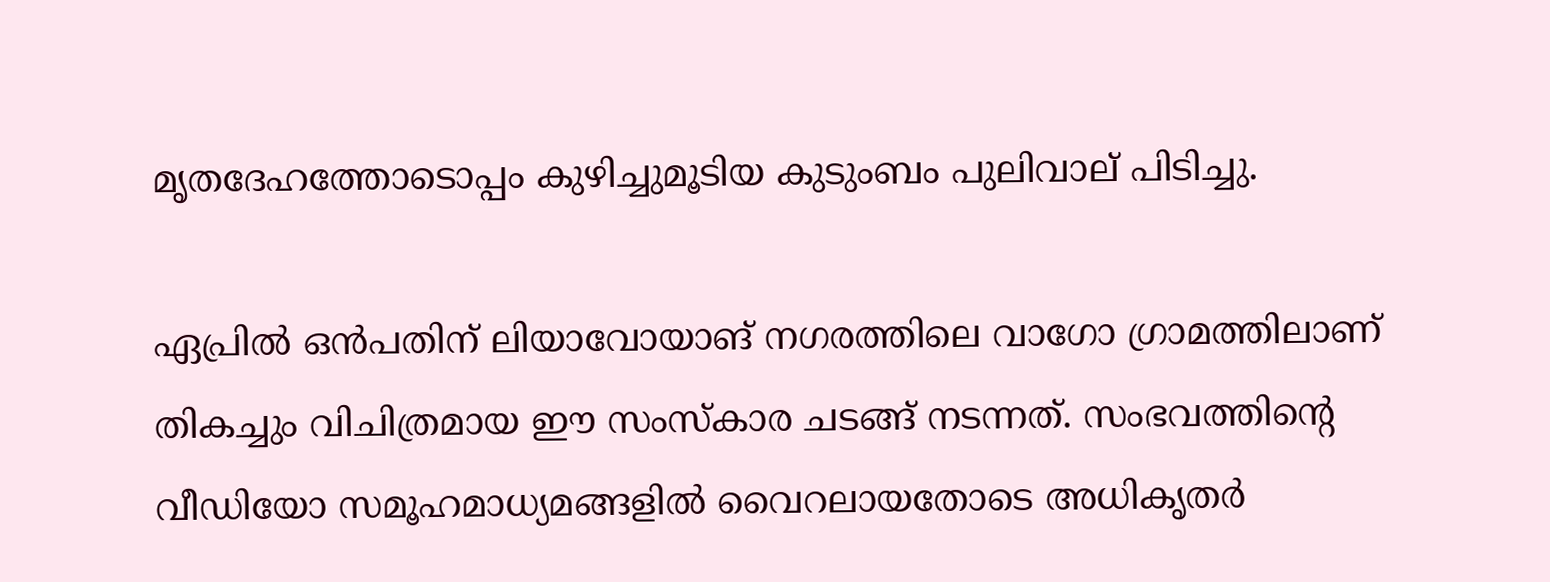മൃതദേഹത്തോടൊപ്പം കുഴിച്ചുമൂടിയ കുടുംബം പുലിവാല് പിടിച്ചു.

ഏപ്രില്‍ ഒൻപതിന് ലിയാവോയാങ് നഗരത്തിലെ വാഗോ ഗ്രാമത്തിലാണ് തികച്ചും വിചിത്രമായ ഈ സംസ്കാര ചടങ്ങ് നടന്നത്. സംഭവത്തിന്റെ വീഡിയോ സമൂഹമാധ്യമങ്ങളില്‍ വൈറലായതോടെ അധികൃതർ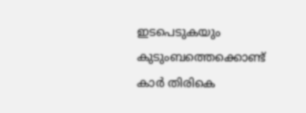ഇടപെടുകയും കുടുംബത്തെക്കൊണ്ട് കാർ തിരികെ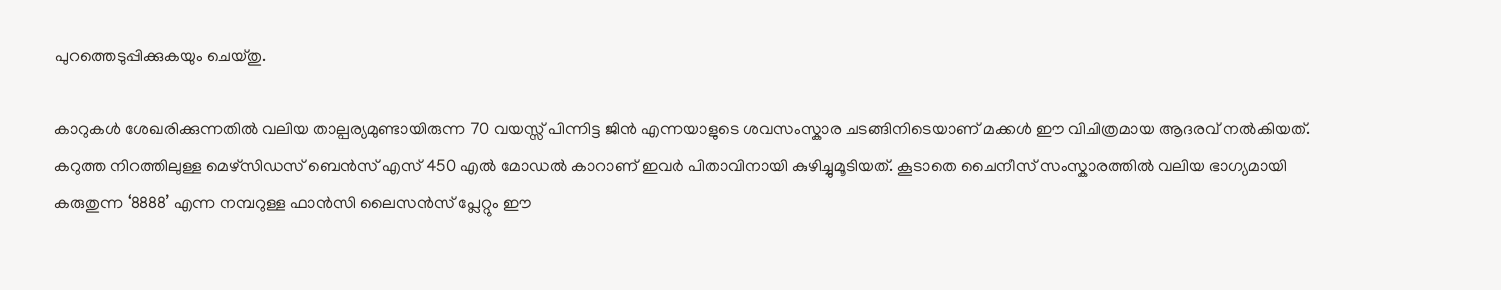പുറത്തെടുപ്പിക്കുകയും ചെയ്തു.

കാറുകള്‍ ശേഖരിക്കുന്നതില്‍ വലിയ താല്പര്യമുണ്ടായിരുന്ന 70 വയസ്സ് പിന്നിട്ട ജിൻ എന്നയാളുടെ ശവസംസ്കാര ചടങ്ങിനിടെയാണ് മക്കള്‍ ഈ വിചിത്രമായ ആദരവ് നല്‍കിയത്. കറുത്ത നിറത്തിലുള്ള മെഴ്‌സിഡസ് ബെൻസ് എസ് 450 എല്‍ മോഡല്‍ കാറാണ് ഇവർ പിതാവിനായി കുഴിച്ചുമൂടിയത്. കൂടാതെ ചൈനീസ് സംസ്കാരത്തില്‍ വലിയ ഭാഗ്യമായി കരുതുന്ന ‘8888’ എന്ന നമ്പറുള്ള ഫാൻസി ലൈസൻസ് പ്ലേറ്റും ഈ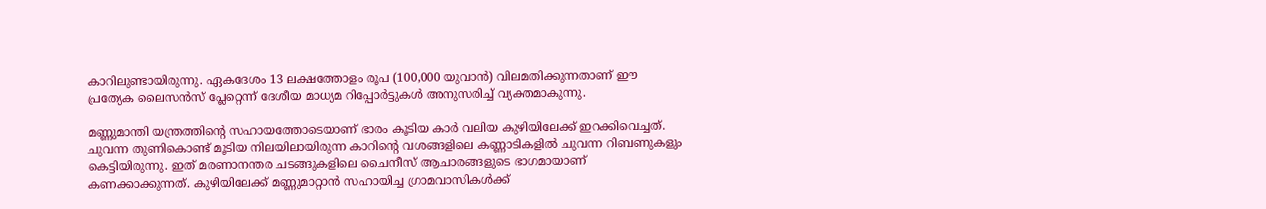കാറിലുണ്ടായിരുന്നു. ഏകദേശം 13 ലക്ഷത്തോളം രൂപ (100,000 യുവാൻ) വിലമതിക്കുന്നതാണ് ഈ പ്രത്യേക ലൈസൻസ് പ്ലേറ്റെന്ന് ദേശീയ മാധ്യമ റിപ്പോർട്ടുകള്‍ അനുസരിച്ച്‌ വ്യക്തമാകുന്നു.

മണ്ണുമാന്തി യന്ത്രത്തിന്റെ സഹായത്തോടെയാണ് ഭാരം കൂടിയ കാർ വലിയ കുഴിയിലേക്ക് ഇറക്കിവെച്ചത്. ചുവന്ന തുണികൊണ്ട് മൂടിയ നിലയിലായിരുന്ന കാറിന്റെ വശങ്ങളിലെ കണ്ണാടികളില്‍ ചുവന്ന റിബണുകളും കെട്ടിയിരുന്നു. ഇത് മരണാനന്തര ചടങ്ങുകളിലെ ചൈനീസ് ആചാരങ്ങളുടെ ഭാഗമായാണ് കണക്കാക്കുന്നത്. കുഴിയിലേക്ക് മണ്ണുമാറ്റാൻ സഹായിച്ച ഗ്രാമവാസികള്‍ക്ക്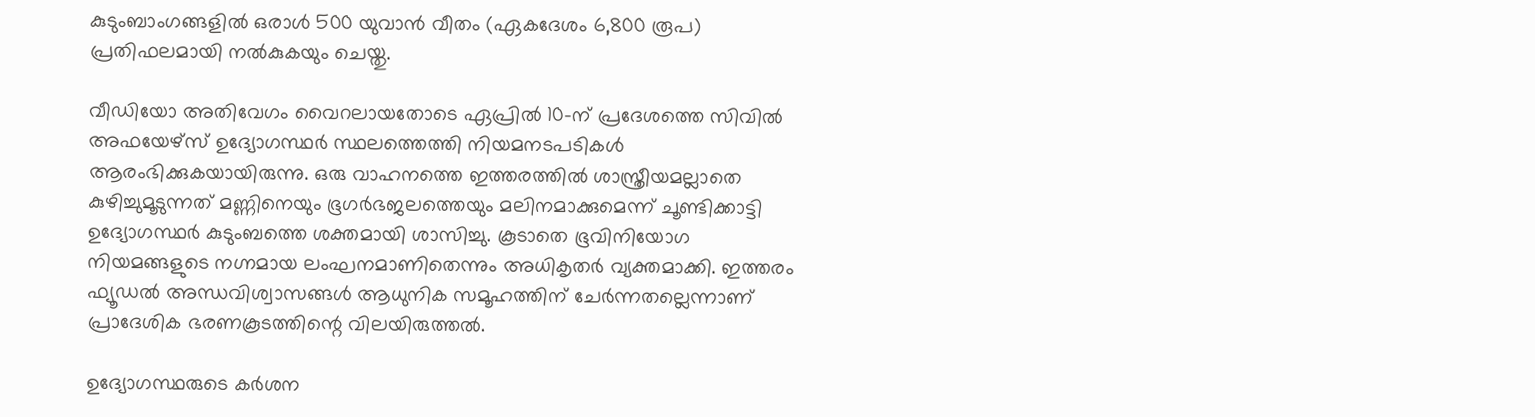കുടുംബാംഗങ്ങളില്‍ ഒരാള്‍ 500 യുവാൻ വീതം (ഏകദേശം 6,800 രൂപ) പ്രതിഫലമായി നല്‍കുകയും ചെയ്തു.

വീഡിയോ അതിവേഗം വൈറലായതോടെ ഏപ്രില്‍ 10-ന് പ്രദേശത്തെ സിവില്‍ അഫയേഴ്സ് ഉദ്യോഗസ്ഥർ സ്ഥലത്തെത്തി നിയമനടപടികള്‍ ആരംഭിക്കുകയായിരുന്നു. ഒരു വാഹനത്തെ ഇത്തരത്തില്‍ ശാസ്ത്രീയമല്ലാതെ കുഴിച്ചുമൂടുന്നത് മണ്ണിനെയും ഭൂഗർഭജലത്തെയും മലിനമാക്കുമെന്ന് ചൂണ്ടിക്കാട്ടി ഉദ്യോഗസ്ഥർ കുടുംബത്തെ ശക്തമായി ശാസിച്ചു. കൂടാതെ ഭൂവിനിയോഗ നിയമങ്ങളുടെ നഗ്നമായ ലംഘനമാണിതെന്നും അധികൃതർ വ്യക്തമാക്കി. ഇത്തരം ഫ്യൂഡല്‍ അന്ധവിശ്വാസങ്ങള്‍ ആധുനിക സമൂഹത്തിന് ചേർന്നതല്ലെന്നാണ് പ്രാദേശിക ഭരണകൂടത്തിന്റെ വിലയിരുത്തല്‍.

ഉദ്യോഗസ്ഥരുടെ കർശന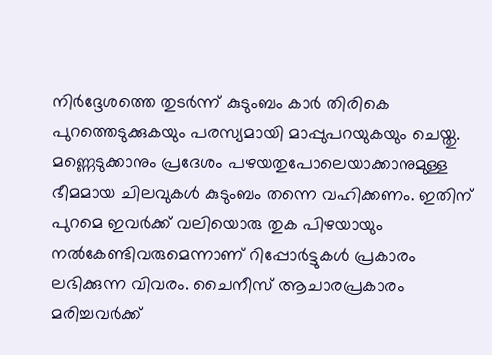നിർദ്ദേശത്തെ തുടർന്ന് കുടുംബം കാർ തിരികെ പുറത്തെടുക്കുകയും പരസ്യമായി മാപ്പുപറയുകയും ചെയ്തു. മണ്ണെടുക്കാനും പ്രദേശം പഴയതുപോലെയാക്കാനുമുള്ള ഭീമമായ ചിലവുകള്‍ കുടുംബം തന്നെ വഹിക്കണം. ഇതിന് പുറമെ ഇവർക്ക് വലിയൊരു തുക പിഴയായും നല്‍കേണ്ടിവരുമെന്നാണ് റിപ്പോർട്ടുകള്‍ പ്രകാരം ലഭിക്കുന്ന വിവരം. ചൈനീസ് ആചാരപ്രകാരം മരിച്ചവർക്ക്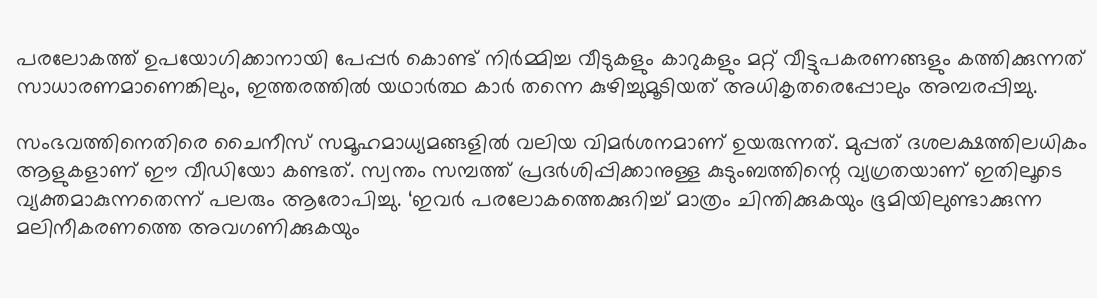പരലോകത്ത് ഉപയോഗിക്കാനായി പേപ്പർ കൊണ്ട് നിർമ്മിച്ച വീടുകളും കാറുകളും മറ്റ് വീട്ടുപകരണങ്ങളും കത്തിക്കുന്നത് സാധാരണമാണെങ്കിലും, ഇത്തരത്തില്‍ യഥാർത്ഥ കാർ തന്നെ കുഴിച്ചുമൂടിയത് അധികൃതരെപ്പോലും അമ്പരപ്പിച്ചു.

സംഭവത്തിനെതിരെ ചൈനീസ് സമൂഹമാധ്യമങ്ങളില്‍ വലിയ വിമർശനമാണ് ഉയരുന്നത്. മുപ്പത് ദശലക്ഷത്തിലധികം ആളുകളാണ് ഈ വീഡിയോ കണ്ടത്. സ്വന്തം സമ്പത്ത് പ്രദർശിപ്പിക്കാനുള്ള കുടുംബത്തിന്റെ വ്യഗ്രതയാണ് ഇതിലൂടെ വ്യക്തമാകുന്നതെന്ന് പലരും ആരോപിച്ചു. ‘ഇവർ പരലോകത്തെക്കുറിച്ച്‌ മാത്രം ചിന്തിക്കുകയും ഭൂമിയിലുണ്ടാക്കുന്ന മലിനീകരണത്തെ അവഗണിക്കുകയും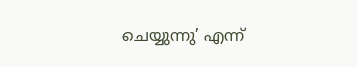ചെയ്യുന്നു’ എന്ന്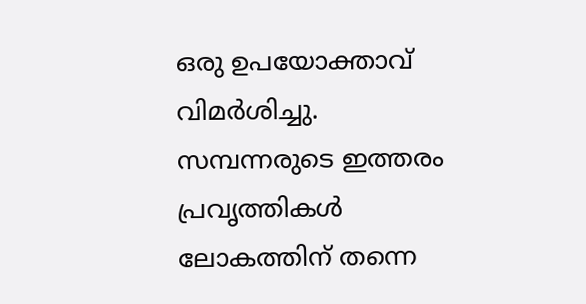ഒരു ഉപയോക്താവ് വിമർശിച്ചു. സമ്പന്നരുടെ ഇത്തരം പ്രവൃത്തികള്‍ ലോകത്തിന് തന്നെ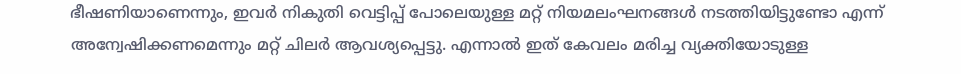ഭീഷണിയാണെന്നും, ഇവർ നികുതി വെട്ടിപ്പ് പോലെയുള്ള മറ്റ് നിയമലംഘനങ്ങള്‍ നടത്തിയിട്ടുണ്ടോ എന്ന് അന്വേഷിക്കണമെന്നും മറ്റ് ചിലർ ആവശ്യപ്പെട്ടു. എന്നാല്‍ ഇത് കേവലം മരിച്ച വ്യക്തിയോടുള്ള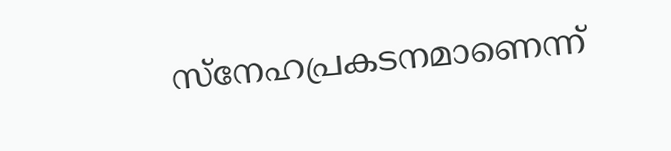സ്നേഹപ്രകടനമാണെന്ന്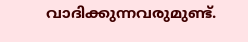വാദിക്കുന്നവരുമുണ്ട്.